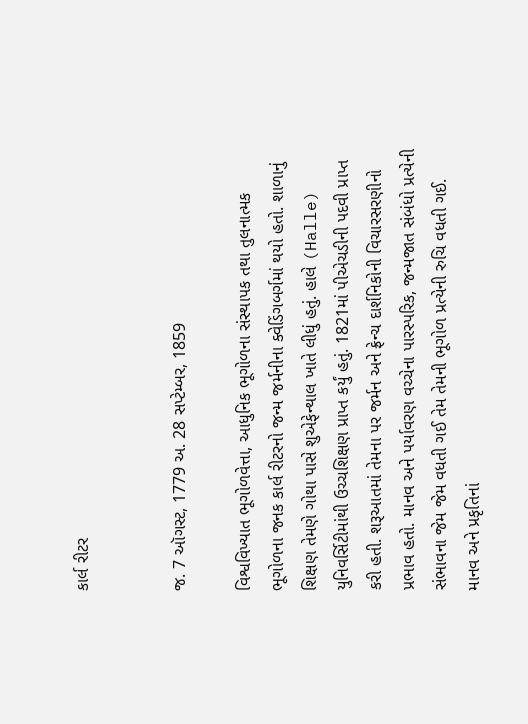કાર્લ રીટર


જ. 7 ઑગસ્ટ, 1779 અ. 28 સપ્ટેમ્બર, 1859

વિશ્વવિખ્યાત ભૂગોળવેત્તા, આધુનિક ભૂગોળના સંસ્થાપક તથા તુલનાત્મક ભૂગોળના જનક કાર્લ રીટરનો જન્મ જર્મનીના ક્વેડિંગબર્ગમાં થયો હતો. શાળાનું શિક્ષણ તેમણે ગોથા પાસે શુએફેન્થાલ ખાતે લીધું હતું. હાલે (Halle) યુનિવર્સિટીમાંથી ઉચ્ચશિક્ષણ પ્રાપ્ત કર્યું હતું. 1821માં પીએચડીની પદવી પ્રાપ્ત કરી હતી. શરૂઆતમાં તેમના પર જર્મન અને ફ્રેન્ચ દાર્શનિકોની વિચારસરણીનો પ્રભાવ હતો. માનવ અને પર્યાવરણ વચ્ચેના પારસ્પરિક, જન્મજાત સંબંધો પ્રત્યેની સંભાવના જેમ જેમ વધતી ગઈ તેમ તેમની ભૂગોળ પ્રત્યેની રુચિ વધતી ગઈ. માનવ અને પ્રકૃતિનાં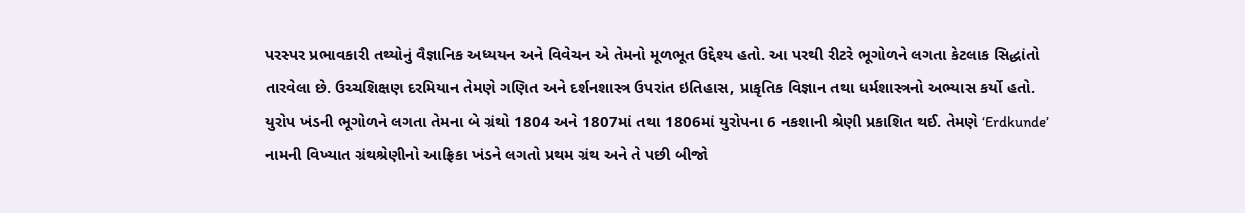પરસ્પર પ્રભાવકારી તથ્યોનું વૈજ્ઞાનિક અધ્યયન અને વિવેચન એ તેમનો મૂળભૂત ઉદ્દેશ્ય હતો. આ પરથી રીટરે ભૂગોળને લગતા કેટલાક સિદ્ધાંતો તારવેલા છે. ઉચ્ચશિક્ષણ દરમિયાન તેમણે ગણિત અને દર્શનશાસ્ત્ર ઉપરાંત ઇતિહાસ, પ્રાકૃતિક વિજ્ઞાન તથા ધર્મશાસ્ત્રનો અભ્યાસ કર્યો હતો. યુરોપ ખંડની ભૂગોળને લગતા તેમના બે ગ્રંથો 1804 અને 1807માં તથા 1806માં યુરોપના 6 નકશાની શ્રેણી પ્રકાશિત થઈ. તેમણે ‘Erdkunde’ નામની વિખ્યાત ગ્રંથશ્રેણીનો આફ્રિકા ખંડને લગતો પ્રથમ ગ્રંથ અને તે પછી બીજો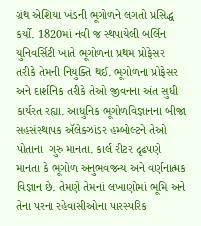ગ્રંથ એશિયા ખંડની ભૂગોળને લગતો પ્રસિદ્ધ કર્યો. 1820માં નવી જ સ્થપાયેલી બર્લિન યુનિવર્સિટી ખાતે ભૂગોળના પ્રથમ પ્રોફેસર તરીકે તેમની નિયુક્તિ થઈ. ભૂગોળના પ્રોફેસર અને દાર્શનિક તરીકે તેઓ જીવનના અંત સુધી કાર્યરત રહ્યા. આધુનિક ભૂગોળવિજ્ઞાનના બીજા સહસંસ્થાપક ઍલેક્ઝાંડર હમ્બોલ્ટને તેઓ પોતાના  ગુરુ માનતા. કાર્લ રીટર દૃઢપણે માનતા કે ભૂગોળ અનુભવજન્ય અને વર્ણનાત્મક વિજ્ઞાન છે. તેમણે તેમનાં લખાણોમાં ભૂમિ અને તેના પરના રહેવાસીઓના પારસ્પરિક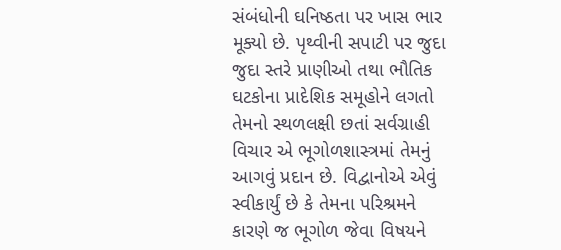સંબંધોની ઘનિષ્ઠતા પર ખાસ ભાર મૂક્યો છે. પૃથ્વીની સપાટી પર જુદા જુદા સ્તરે પ્રાણીઓ તથા ભૌતિક ઘટકોના પ્રાદેશિક સમૂહોને લગતો તેમનો સ્થળલક્ષી છતાં સર્વગ્રાહી વિચાર એ ભૂગોળશાસ્ત્રમાં તેમનું આગવું પ્રદાન છે. વિદ્વાનોએ એવું સ્વીકાર્યું છે કે તેમના પરિશ્રમને કારણે જ ભૂગોળ જેવા વિષયને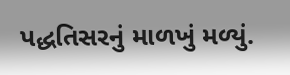પદ્ધતિસરનું માળખું મળ્યું.